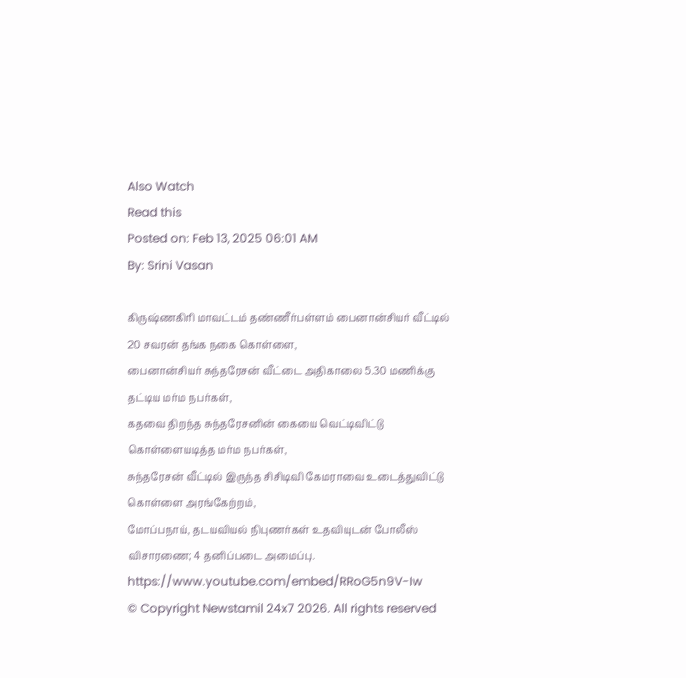Also Watch
Read this
Posted on: Feb 13, 2025 06:01 AM
By: Srini Vasan

கிருஷ்ணகிரி மாவட்டம் தண்ணீர்பள்ளம் பைனான்சியர் வீட்டில் 20 சவரன் தங்க நகை கொள்ளை,
பைனான்சியர் சுந்தரேசன் வீட்டை அதிகாலை 5.30 மணிக்கு தட்டிய மர்ம நபர்கள்,
கதவை திறந்த சுந்தரேசனின் கையை வெட்டிவிட்டு கொள்ளையடித்த மர்ம நபர்கள்,
சுந்தரேசன் வீட்டில் இருந்த சிசிடிவி கேமராவை உடைத்துவிட்டு கொள்ளை அரங்கேற்றம்,
மோப்பநாய், தடயவியல் நிபுணர்கள் உதவியுடன் போலீஸ் விசாரணை; 4 தனிப்படை அமைப்பு.
https://www.youtube.com/embed/RRoG5n9V-Iw
© Copyright Newstamil 24x7 2026. All rights reserved